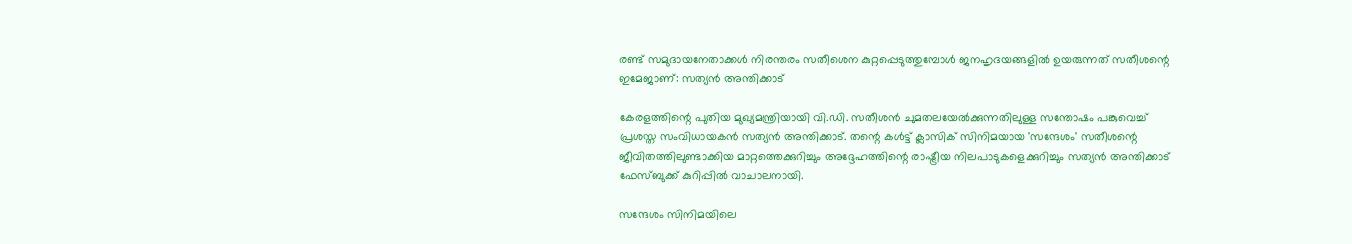രണ്ട് സമുദായനേതാക്കള്‍ നിരന്തരം സതീശെന കുറ്റപ്പെടുത്തുമ്പോള്‍ ജനഹൃദയങ്ങളില്‍ ഉയരുന്നത് സതീശന്റെ ഇമേജാണ്: സത്യന്‍ അന്തിക്കാട്

കേരളത്തിന്റെ പുതിയ മുഖ്യമന്ത്രിയായി വി.ഡി. സതീശന്‍ ചുമതലയേല്‍ക്കുന്നതിലുള്ള സന്തോഷം പങ്കുവെച്ച് പ്രശസ്ത സംവിധായകന്‍ സത്യന്‍ അന്തിക്കാട്. തന്റെ കള്‍ട്ട് ക്ലാസിക് സിനിമയായ 'സന്ദേശം' സതീശന്റെ ജീവിതത്തിലുണ്ടാക്കിയ മാറ്റത്തെക്കുറിച്ചും അദ്ദേഹത്തിന്റെ രാഷ്ട്രീയ നിലപാടുകളെക്കുറിച്ചും സത്യന്‍ അന്തിക്കാട് ഫേസ്ബുക്ക് കുറിപ്പില്‍ വാചാലനായി.

സന്ദേശം സിനിമയിലെ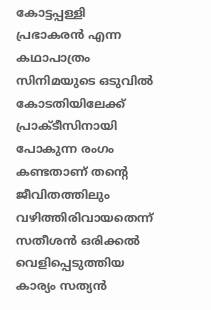കോട്ടപ്പള്ളി പ്രഭാകരന്‍ എന്ന കഥാപാത്രം സിനിമയുടെ ഒടുവില്‍ കോടതിയിലേക്ക് പ്രാക്ടീസിനായി പോകുന്ന രംഗം കണ്ടതാണ് തന്റെ ജീവിതത്തിലും വഴിത്തിരിവായതെന്ന് സതീശന്‍ ഒരിക്കല്‍ വെളിപ്പെടുത്തിയ കാര്യം സത്യന്‍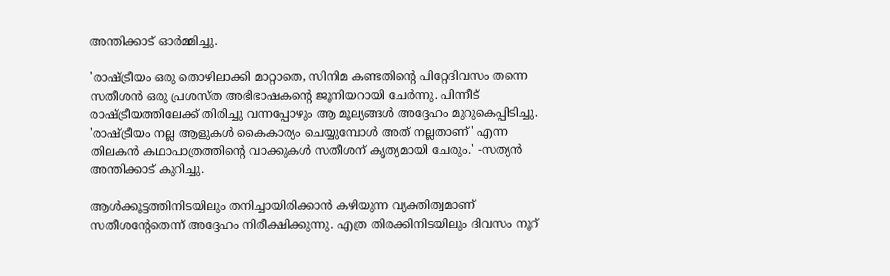അന്തിക്കാട് ഓര്‍മ്മിച്ചു.

'രാഷ്ട്രീയം ഒരു തൊഴിലാക്കി മാറ്റാതെ, സിനിമ കണ്ടതിന്റെ പിറ്റേദിവസം തന്നെ സതീശന്‍ ഒരു പ്രശസ്ത അഭിഭാഷകന്റെ ജൂനിയറായി ചേര്‍ന്നു. പിന്നീട് രാഷ്ട്രീയത്തിലേക്ക് തിരിച്ചു വന്നപ്പോഴും ആ മൂല്യങ്ങള്‍ അദ്ദേഹം മുറുകെപ്പിടിച്ചു. 'രാഷ്ട്രീയം നല്ല ആളുകള്‍ കൈകാര്യം ചെയ്യുമ്പോള്‍ അത് നല്ലതാണ്' എന്ന തിലകന്‍ കഥാപാത്രത്തിന്റെ വാക്കുകള്‍ സതീശന് കൃത്യമായി ചേരും.' -സത്യന്‍ അന്തിക്കാട് കുറിച്ചു.

ആള്‍ക്കൂട്ടത്തിനിടയിലും തനിച്ചായിരിക്കാന്‍ കഴിയുന്ന വ്യക്തിത്വമാണ് സതീശന്റേതെന്ന് അദ്ദേഹം നിരീക്ഷിക്കുന്നു. എത്ര തിരക്കിനിടയിലും ദിവസം നൂറ്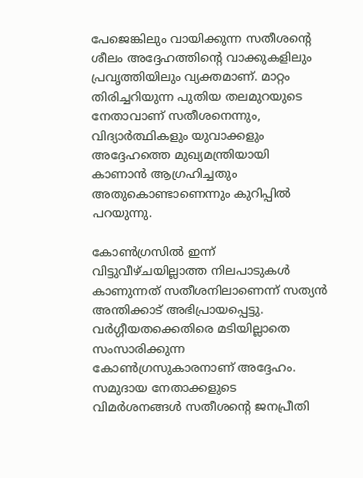പേജെങ്കിലും വായിക്കുന്ന സതീശന്റെ ശീലം അദ്ദേഹത്തിന്റെ വാക്കുകളിലും പ്രവൃത്തിയിലും വ്യക്തമാണ്. മാറ്റം തിരിച്ചറിയുന്ന പുതിയ തലമുറയുടെ നേതാവാണ് സതീശനെന്നും, വിദ്യാര്‍ത്ഥികളും യുവാക്കളും അദ്ദേഹത്തെ മുഖ്യമന്ത്രിയായി കാണാന്‍ ആഗ്രഹിച്ചതും അതുകൊണ്ടാണെന്നും കുറിപ്പില്‍ പറയുന്നു.

കോണ്‍ഗ്രസില്‍ ഇന്ന് വിട്ടുവീഴ്ചയില്ലാത്ത നിലപാടുകള്‍ കാണുന്നത് സതീശനിലാണെന്ന് സത്യന്‍ അന്തിക്കാട് അഭിപ്രായപ്പെട്ടു. വര്‍ഗ്ഗീയതക്കെതിരെ മടിയില്ലാതെ സംസാരിക്കുന്ന കോണ്‍ഗ്രസുകാരനാണ് അദ്ദേഹം. സമുദായ നേതാക്കളുടെ വിമര്‍ശനങ്ങള്‍ സതീശന്റെ ജനപ്രീതി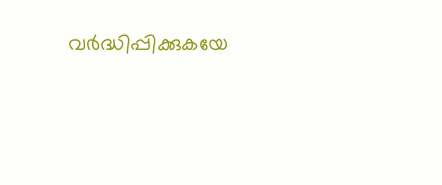വര്‍ദ്ധിപ്പിക്കുകയേ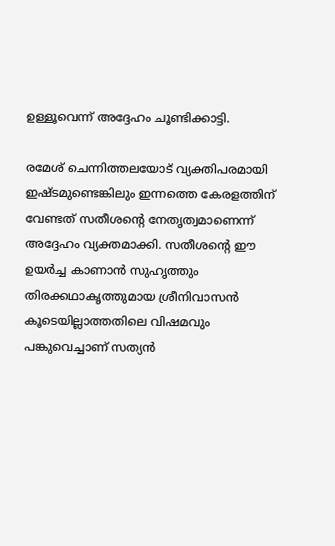ഉള്ളൂവെന്ന് അദ്ദേഹം ചൂണ്ടിക്കാട്ടി.

രമേശ് ചെന്നിത്തലയോട് വ്യക്തിപരമായി ഇഷ്ടമുണ്ടെങ്കിലും ഇന്നത്തെ കേരളത്തിന് വേണ്ടത് സതീശന്റെ നേതൃത്വമാണെന്ന് അദ്ദേഹം വ്യക്തമാക്കി. സതീശന്റെ ഈ ഉയര്‍ച്ച കാണാന്‍ സുഹൃത്തും തിരക്കഥാകൃത്തുമായ ശ്രീനിവാസന്‍ കൂടെയില്ലാത്തതിലെ വിഷമവും പങ്കുവെച്ചാണ് സത്യന്‍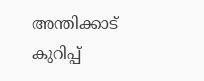അന്തിക്കാട് കുറിപ്പ്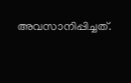അവസാനിപ്പിച്ചത്.